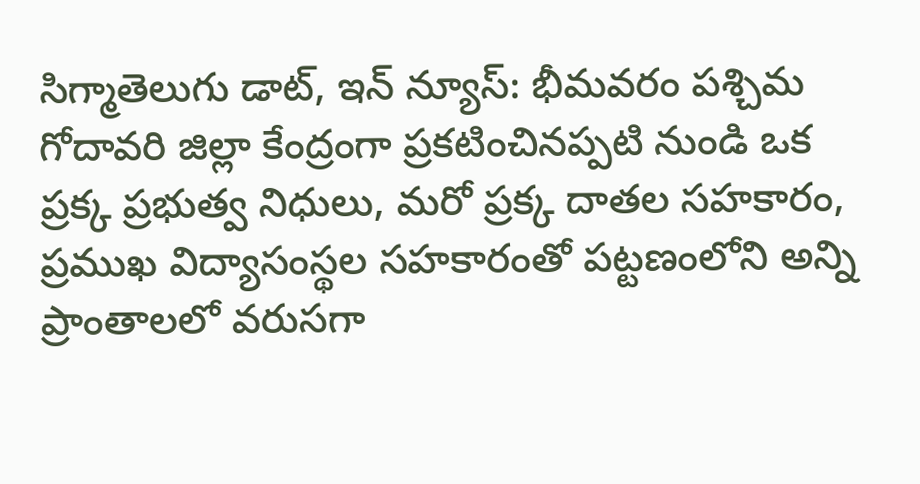సిగ్మాతెలుగు డాట్, ఇన్ న్యూస్: భీమవరం పశ్చిమ గోదావరి జిల్లా కేంద్రంగా ప్రకటించినప్పటి నుండి ఒక ప్రక్క ప్రభుత్వ నిధులు, మరో ప్రక్క దాతల సహకారం, ప్రముఖ విద్యాసంస్థల సహకారంతో పట్టణంలోని అన్ని ప్రాంతాలలో వరుసగా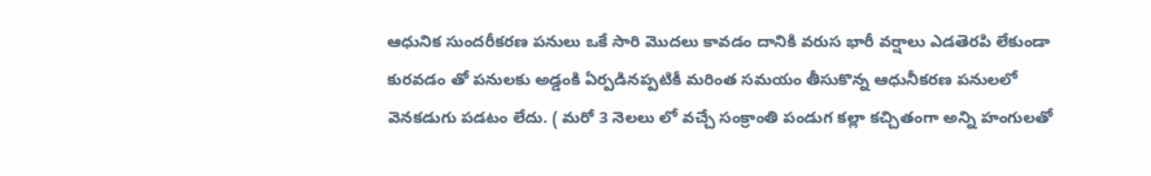ఆధునిక సుందరీకరణ పనులు ఒకే సారి మొదలు కావడం దానికి వరుస భారీ వర్షాలు ఎడతెరపి లేకుండా కురవడం తో పనులకు అడ్డంకి ఏర్పడినప్పటికీ మరింత సమయం తీసుకొన్న ఆధునీకరణ పనులలో వెనకడుగు పడటం లేదు. ( మరో 3 నెలలు లో వచ్చే సంక్రాంతి పండుగ కల్లా కచ్చితంగా అన్ని హంగులతో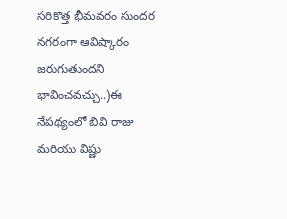సరికొత్త భీమవరం సుందర నగరంగా ఆవిష్కారం జరుగుతుందని భావించవచ్చు..)ఈ నేపథ్యంలో బివి రాజు మరియు విష్ణు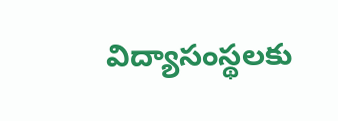విద్యాసంస్థలకు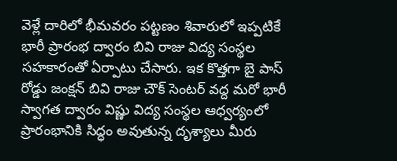వెళ్లే దారిలో భీమవరం పట్టణం శివారులో ఇప్పటికే భారీ ప్రారంభ ద్వారం బివి రాజు విద్య సంస్థల సహకారంతో ఏర్పాటు చేసారు. ఇక కొత్తగా బై పాస్ రోడ్డు జంక్షన్ బివి రాజు చౌక్ సెంటర్ వద్ద మరో భారీ స్వాగత ద్వారం విష్ణు విద్య సంస్థల ఆధ్వర్యంలో ప్రారంభానికి సిద్ధం అవుతున్న దృశ్యాలు మీరు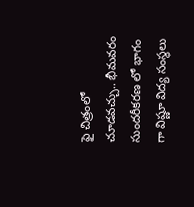ఫై చిత్రంలో చూడవచ్చు.. భీమవరం సుందరీకరణ లో భాగం గా విష్ణూ విద్య సంస్థలు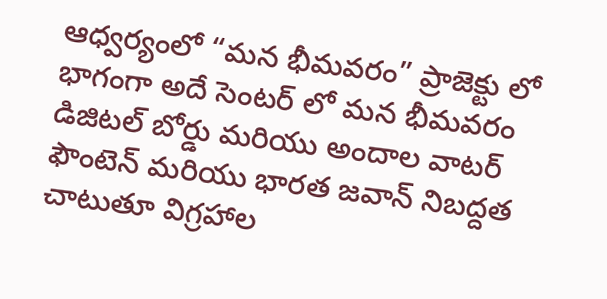ఆధ్వర్యంలో “మన భీమవరం” ప్రాజెక్టు లో భాగంగా అదే సెంటర్ లో మన భీమవరం డిజిటల్ బోర్డు మరియు అందాల వాటర్ ఫౌంటెన్ మరియు భారత జవాన్ నిబద్దత చాటుతూ విగ్రహాల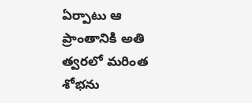ఏర్పాటు ఆ ప్రాంతానికి అతి త్వరలో మరింత శోభను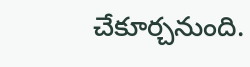చేకూర్చనుంది.